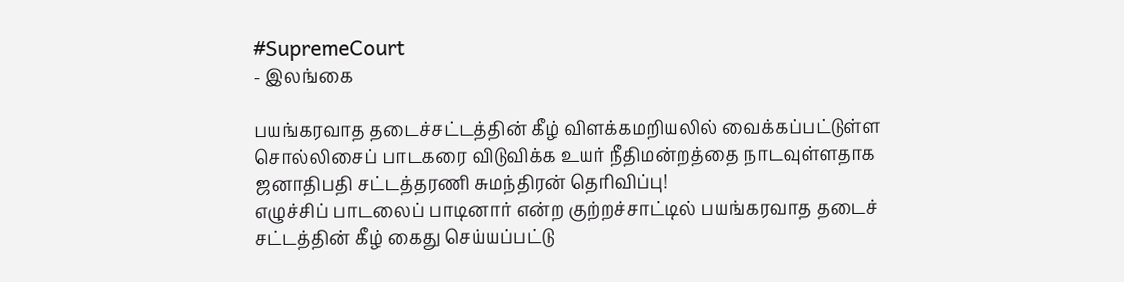#SupremeCourt
- இலங்கை

பயங்கரவாத தடைச்சட்டத்தின் கீழ் விளக்கமறியலில் வைக்கப்பட்டுள்ள சொல்லிசைப் பாடகரை விடுவிக்க உயர் நீதிமன்றத்தை நாடவுள்ளதாக ஜனாதிபதி சட்டத்தரணி சுமந்திரன் தெரிவிப்பு!
எழுச்சிப் பாடலைப் பாடினார் என்ற குற்றச்சாட்டில் பயங்கரவாத தடைச் சட்டத்தின் கீழ் கைது செய்யப்பட்டு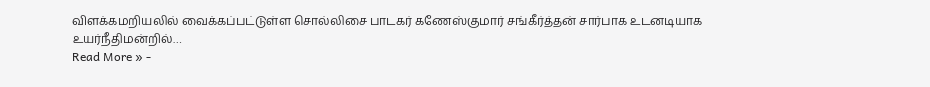விளக்கமறியலில் வைக்கப்பட்டுள்ள சொல்லிசை பாடகர் கணேஸ்குமார் சங்கீர்த்தன் சார்பாக உடனடியாக உயர்நீதிமன்றில்…
Read More » -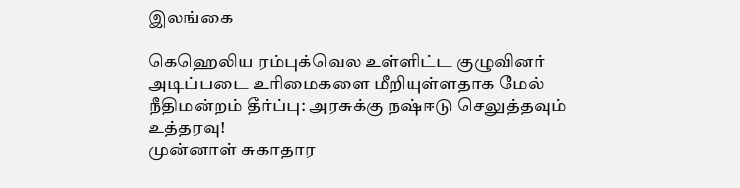இலங்கை

கெஹெலிய ரம்புக்வெல உள்ளிட்ட குழுவினர் அடிப்படை உரிமைகளை மீறியுள்ளதாக மேல் நீதிமன்றம் தீர்ப்பு: அரசுக்கு நஷ்ஈடு செலுத்தவும் உத்தரவு!
முன்னாள் சுகாதார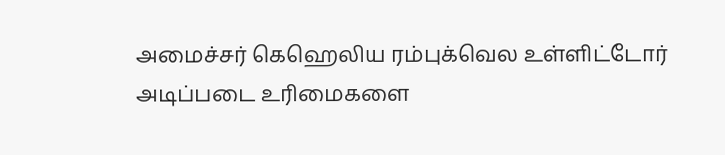அமைச்சர் கெஹெலிய ரம்புக்வெல உள்ளிட்டோர் அடிப்படை உரிமைகளை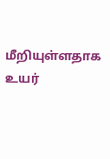மீறியுள்ளதாக உயர்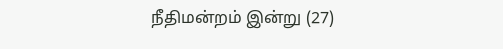நீதிமன்றம் இன்று (27)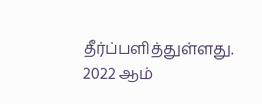தீர்ப்பளித்துள்ளது. 2022 ஆம்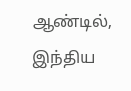ஆண்டில், இந்திய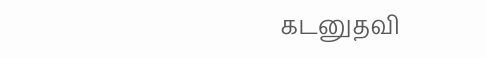கடனுதவி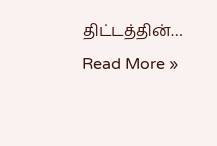திட்டத்தின்…
Read More »